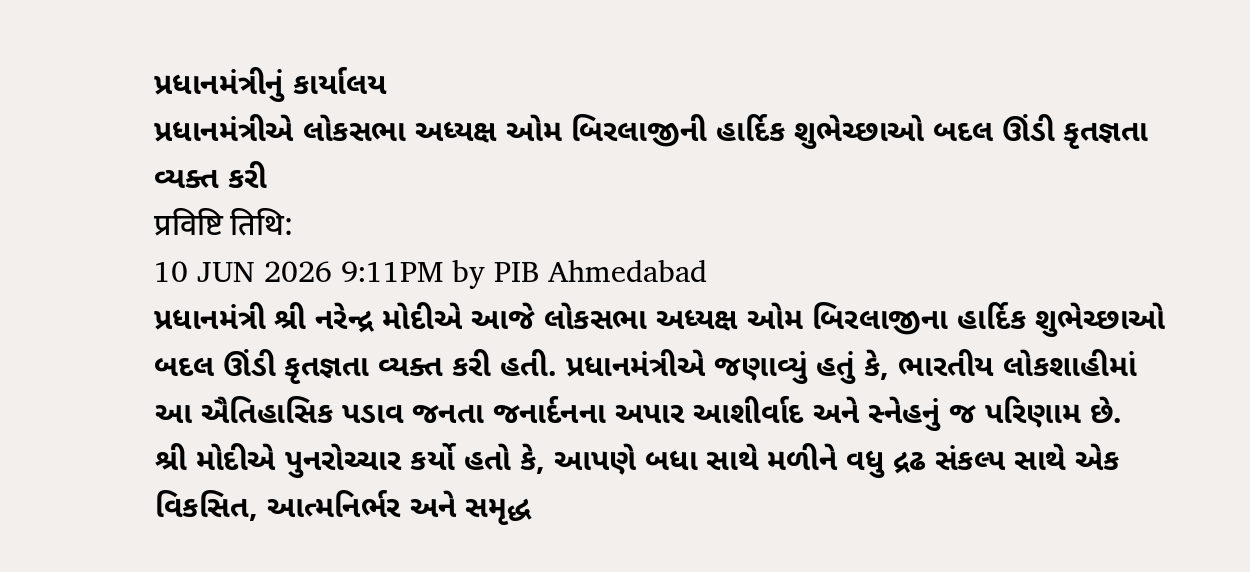પ્રધાનમંત્રીનું કાર્યાલય
પ્રધાનમંત્રીએ લોકસભા અધ્યક્ષ ઓમ બિરલાજીની હાર્દિક શુભેચ્છાઓ બદલ ઊંડી કૃતજ્ઞતા વ્યક્ત કરી
प्रविष्टि तिथि:
10 JUN 2026 9:11PM by PIB Ahmedabad
પ્રધાનમંત્રી શ્રી નરેન્દ્ર મોદીએ આજે લોકસભા અધ્યક્ષ ઓમ બિરલાજીના હાર્દિક શુભેચ્છાઓ બદલ ઊંડી કૃતજ્ઞતા વ્યક્ત કરી હતી. પ્રધાનમંત્રીએ જણાવ્યું હતું કે, ભારતીય લોકશાહીમાં આ ઐતિહાસિક પડાવ જનતા જનાર્દનના અપાર આશીર્વાદ અને સ્નેહનું જ પરિણામ છે.
શ્રી મોદીએ પુનરોચ્ચાર કર્યો હતો કે, આપણે બધા સાથે મળીને વધુ દ્રઢ સંકલ્પ સાથે એક વિકસિત, આત્મનિર્ભર અને સમૃદ્ધ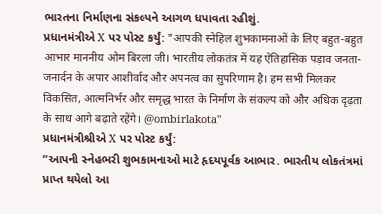ભારતના નિર્માણના સંકલ્પને આગળ ધપાવતા રહીશું.
પ્રધાનમંત્રીએ X પર પોસ્ટ કર્યું: "आपकी स्नेहिल शुभकामनाओं के लिए बहुत-बहुत आभार माननीय ओम बिरला जी। भारतीय लोकतंत्र में यह ऐतिहासिक पड़ाव जनता-जनार्दन के अपार आशीर्वाद और अपनत्व का सुपरिणाम है। हम सभी मिलकर विकसित, आत्मनिर्भर और समृद्ध भारत के निर्माण के संकल्प को और अधिक दृढ़ता के साथ आगे बढ़ाते रहेंगे। @ombirlakota"
પ્રધાનમંત્રીશ્રીએ X પર પોસ્ટ કર્યું:
“આપની સ્નેહભરી શુભકામનાઓ માટે હૃદયપૂર્વક આભાર. ભારતીય લોકતંત્રમાં પ્રાપ્ત થયેલો આ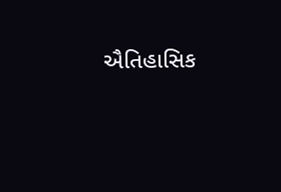ઐતિહાસિક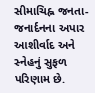સીમાચિહ્ન જનતા-જનાર્દનના અપાર આશીર્વાદ અને સ્નેહનું સુફળ પરિણામ છે.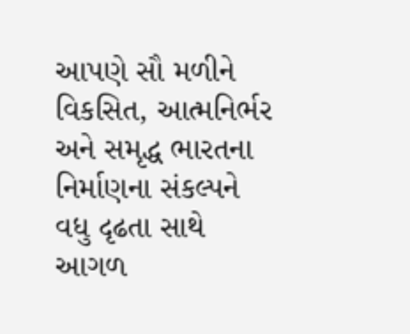આપણે સૌ મળીને વિકસિત, આત્મનિર્ભર અને સમૃદ્ધ ભારતના નિર્માણના સંકલ્પને વધુ દૃઢતા સાથે આગળ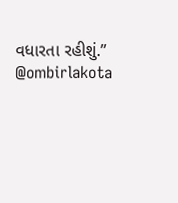વધારતા રહીશું.” @ombirlakota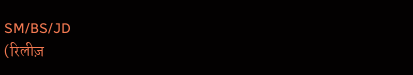SM/BS/JD
(रिलीज़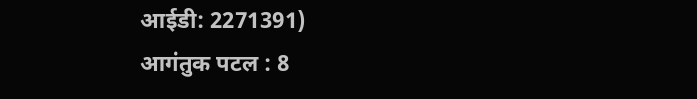आईडी: 2271391)
आगंतुक पटल : 8